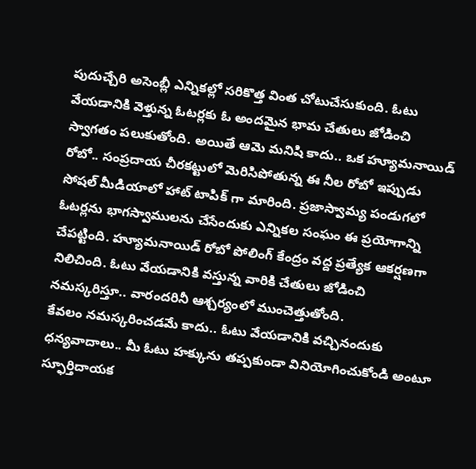పుదుచ్చేరి అసెంబ్లీ ఎన్నికల్లో సరికొత్త వింత చోటుచేసుకుంది. ఓటు వేయడానికి వెళ్తున్న ఓటర్లకు ఓ అందమైన భామ చేతులు జోడించి స్వాగతం పలుకుతోంది. అయితే ఆమె మనిషి కాదు.. ఒక హ్యూమనాయిడ్ రోబో.. సంప్రదాయ చీరకట్టులో మెరిసిపోతున్న ఈ నీల రోబో ఇప్పుడు సోషల్ మీడియాలో హాట్ టాపిక్ గా మారింది. ప్రజాస్వామ్య పండుగలో ఓటర్లను భాగస్వాములను చేసేందుకు ఎన్నికల సంఘం ఈ ప్రయోగాన్ని చేపట్టింది. హ్యూమనాయిడ్ రోబో పోలింగ్ కేంద్రం వద్ద ప్రత్యేక ఆకర్షణగా నిలిచింది. ఓటు వేయడానికి వస్తున్న వారికి చేతులు జోడించి నమస్కరిస్తూ.. వారందరినీ ఆశ్చర్యంలో ముంచెత్తుతోంది.
కేవలం నమస్కరించడమే కాదు.. ఓటు వేయడానికి వచ్చినందుకు ధన్యవాదాలు.. మీ ఓటు హక్కును తప్పకుండా వినియోగించుకోండి అంటూ స్ఫూర్తిదాయక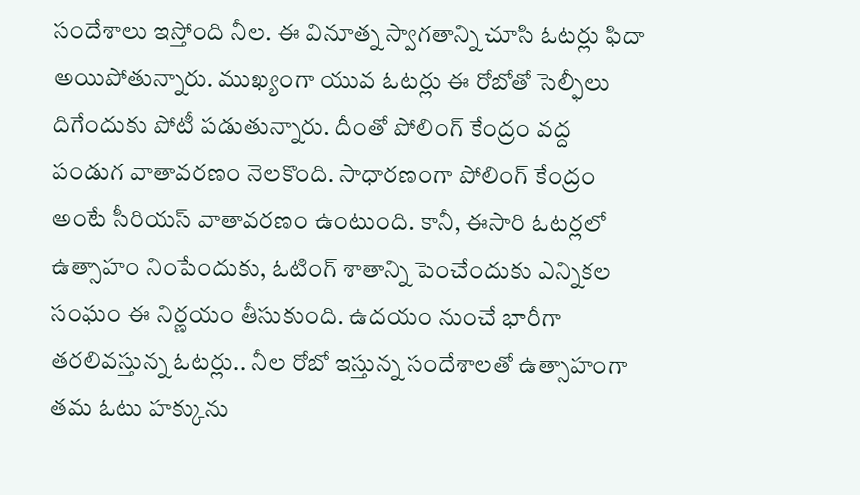సందేశాలు ఇస్తోంది నీల. ఈ వినూత్న స్వాగతాన్ని చూసి ఓటర్లు ఫిదా అయిపోతున్నారు. ముఖ్యంగా యువ ఓటర్లు ఈ రోబోతో సెల్ఫీలు దిగేందుకు పోటీ పడుతున్నారు. దీంతో పోలింగ్ కేంద్రం వద్ద పండుగ వాతావరణం నెలకొంది. సాధారణంగా పోలింగ్ కేంద్రం అంటే సీరియస్ వాతావరణం ఉంటుంది. కానీ, ఈసారి ఓటర్లలో ఉత్సాహం నింపేందుకు, ఓటింగ్ శాతాన్ని పెంచేందుకు ఎన్నికల సంఘం ఈ నిర్ణయం తీసుకుంది. ఉదయం నుంచే భారీగా తరలివస్తున్న ఓటర్లు.. నీల రోబో ఇస్తున్న సందేశాలతో ఉత్సాహంగా తమ ఓటు హక్కును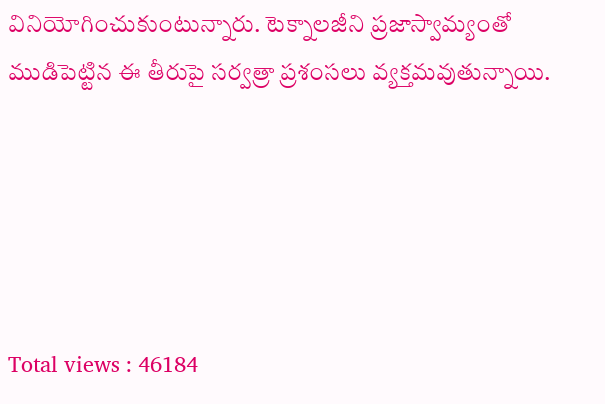వినియోగించుకుంటున్నారు. టెక్నాలజీని ప్రజాస్వామ్యంతో ముడిపెట్టిన ఈ తీరుపై సర్వత్రా ప్రశంసలు వ్యక్తమవుతున్నాయి.





Total views : 46184